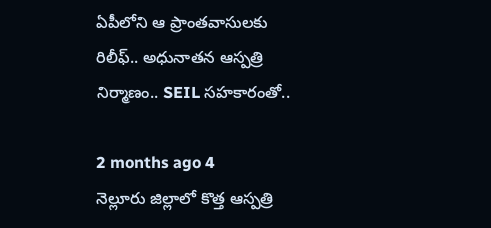ఏపీలోని ఆ ప్రాంతవాసులకు రిలీఫ్.. అధునాతన ఆస్పత్రి నిర్మాణం.. SEIL సహకారంతో..

2 months ago 4
నెల్లూరు జిల్లాలో కొత్త ఆస్పత్రి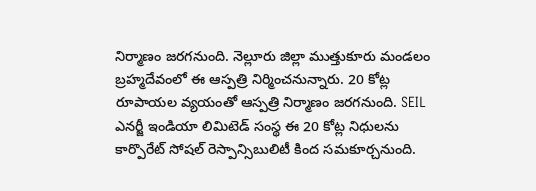నిర్మాణం జరగనుంది. నెల్లూరు జిల్లా ముత్తుకూరు మండలం బ్రహ్మదేవంలో ఈ ఆస్పత్రి నిర్మించనున్నారు. 20 కోట్ల రూపాయల వ్యయంతో ఆస్పత్రి నిర్మాణం జరగనుంది. SEIL ఎనర్జీ ఇండియా లిమిటెడ్ సంస్థ ఈ 20 కోట్ల నిధులను కార్పొరేట్ సోషల్ రెస్పాన్సిబులిటీ కింద సమకూర్చనుంది.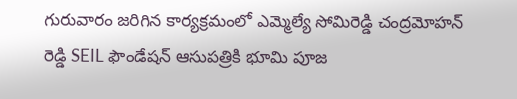గురువారం జరిగిన కార్యక్రమంలో ఎమ్మెల్యే సోమిరెడ్డి చంద్రమోహన్ రెడ్డి SEIL ఫౌండేషన్ ఆసుపత్రికి భూమి పూజ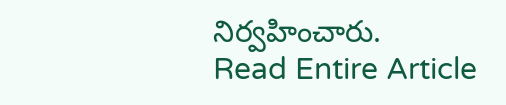నిర్వహించారు.
Read Entire Article